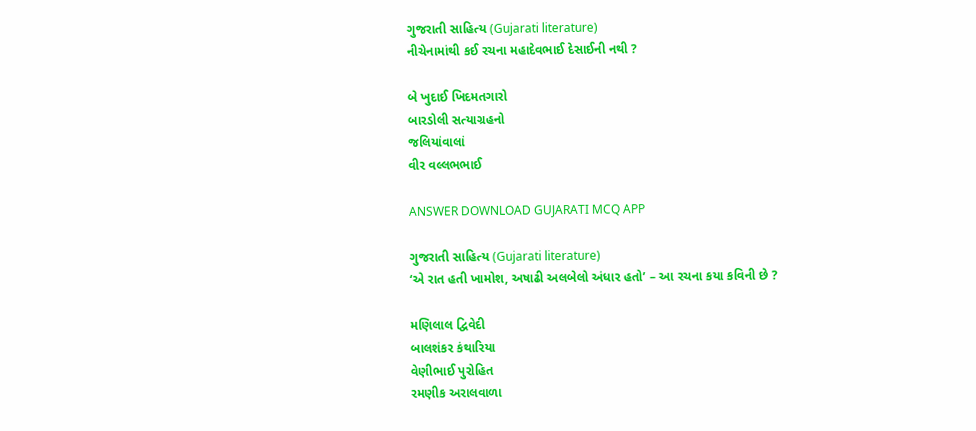ગુજરાતી સાહિત્ય (Gujarati literature)
નીચેનામાંથી કઈ રચના મહાદેવભાઈ દેસાઈની નથી ?

બે ખુદાઈ ખિદમતગારો
બારડોલી સત્યાગ્રહનો
જલિયાંવાલાં
વીર વલ્લભભાઈ

ANSWER DOWNLOAD GUJARATI MCQ APP

ગુજરાતી સાહિત્ય (Gujarati literature)
‘એ રાત હતી ખામોશ, અષાઢી અલબેલો અંધાર હતો’ – આ રચના કયા કવિની છે ?

મણિલાલ દ્વિવેદી
બાલશંકર કંથારિયા
વેણીભાઈ પુરોહિત
રમણીક અરાલવાળા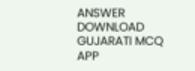ANSWER DOWNLOAD GUJARATI MCQ APP